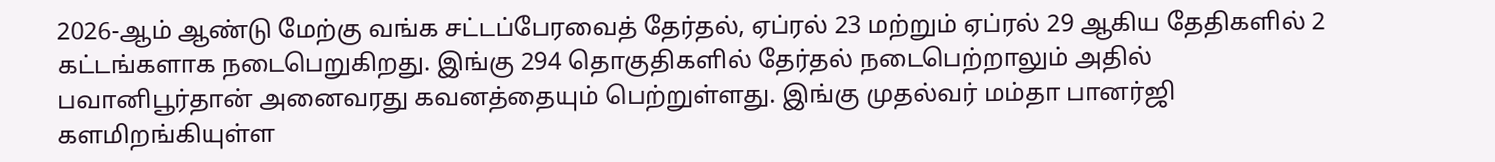2026-ஆம் ஆண்டு மேற்கு வங்க சட்டப்பேரவைத் தேர்தல், ஏப்ரல் 23 மற்றும் ஏப்ரல் 29 ஆகிய தேதிகளில் 2 கட்டங்களாக நடைபெறுகிறது. இங்கு 294 தொகுதிகளில் தேர்தல் நடைபெற்றாலும் அதில் பவானிபூர்தான் அனைவரது கவனத்தையும் பெற்றுள்ளது. இங்கு முதல்வர் மம்தா பானர்ஜி களமிறங்கியுள்ள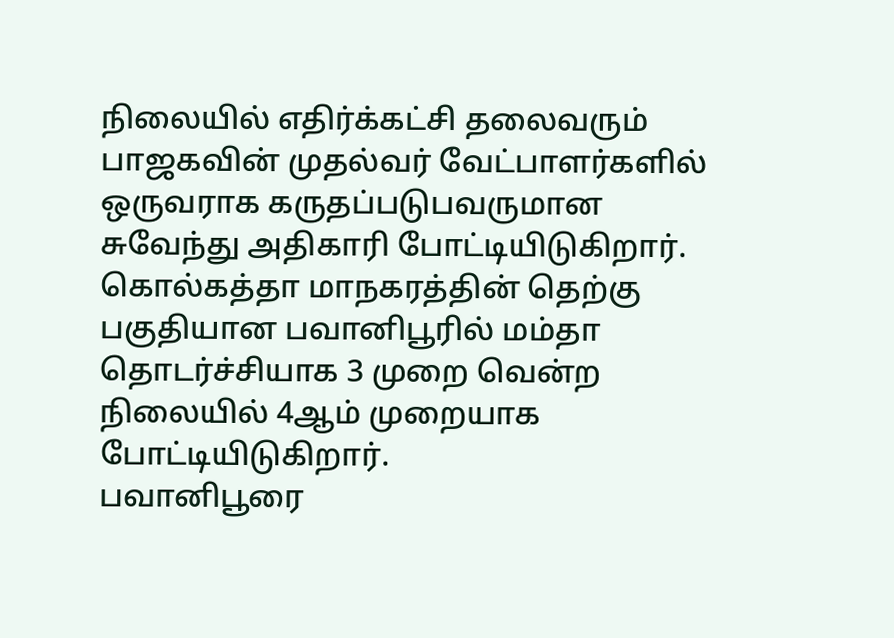நிலையில் எதிர்க்கட்சி தலைவரும் பாஜகவின் முதல்வர் வேட்பாளர்களில் ஒருவராக கருதப்படுபவருமான சுவேந்து அதிகாரி போட்டியிடுகிறார். கொல்கத்தா மாநகரத்தின் தெற்கு பகுதியான பவானிபூரில் மம்தா தொடர்ச்சியாக 3 முறை வென்ற நிலையில் 4ஆம் முறையாக போட்டியிடுகிறார்.
பவானிபூரை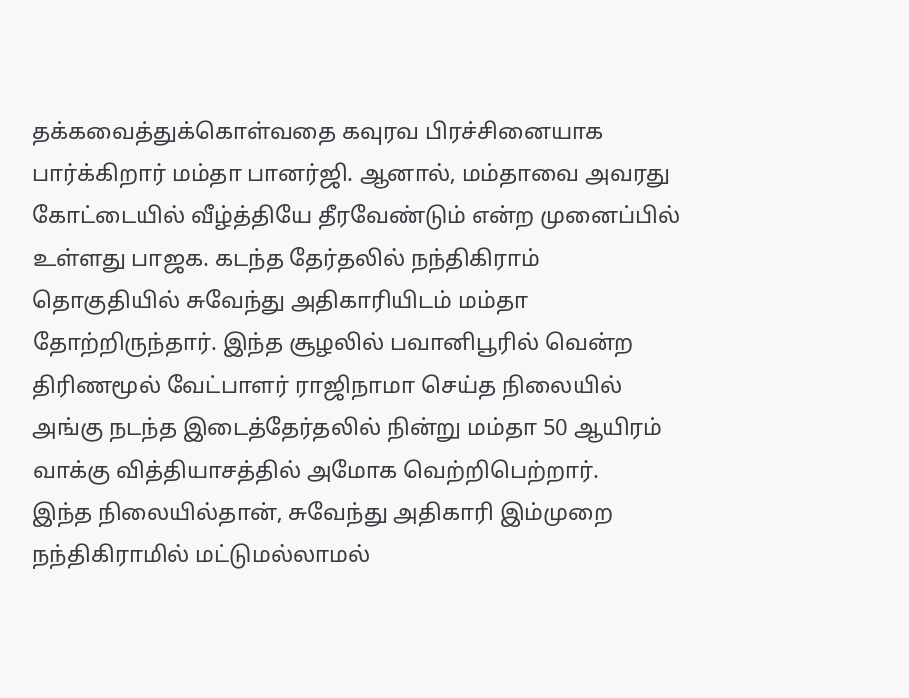தக்கவைத்துக்கொள்வதை கவுரவ பிரச்சினையாக பார்க்கிறார் மம்தா பானர்ஜி. ஆனால், மம்தாவை அவரது கோட்டையில் வீழ்த்தியே தீரவேண்டும் என்ற முனைப்பில் உள்ளது பாஜக. கடந்த தேர்தலில் நந்திகிராம் தொகுதியில் சுவேந்து அதிகாரியிடம் மம்தா தோற்றிருந்தார். இந்த சூழலில் பவானிபூரில் வென்ற திரிணமூல் வேட்பாளர் ராஜிநாமா செய்த நிலையில் அங்கு நடந்த இடைத்தேர்தலில் நின்று மம்தா 50 ஆயிரம் வாக்கு வித்தியாசத்தில் அமோக வெற்றிபெற்றார்.
இந்த நிலையில்தான், சுவேந்து அதிகாரி இம்முறை நந்திகிராமில் மட்டுமல்லாமல்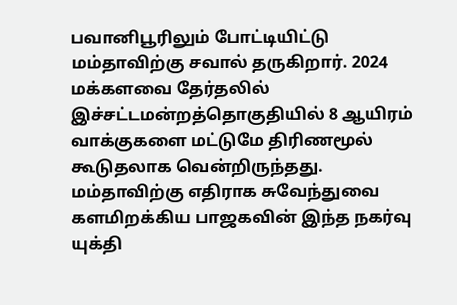பவானிபூரிலும் போட்டியிட்டு மம்தாவிற்கு சவால் தருகிறார். 2024 மக்களவை தேர்தலில் இச்சட்டமன்றத்தொகுதியில் 8 ஆயிரம் வாக்குகளை மட்டுமே திரிணமூல் கூடுதலாக வென்றிருந்தது. மம்தாவிற்கு எதிராக சுவேந்துவை களமிறக்கிய பாஜகவின் இந்த நகர்வு யுக்தி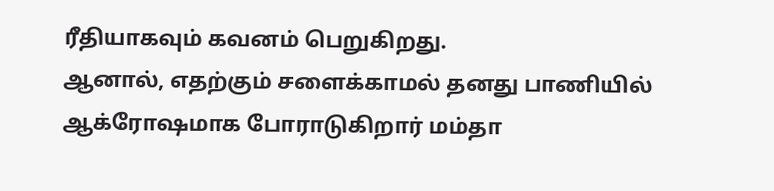ரீதியாகவும் கவனம் பெறுகிறது.
ஆனால், எதற்கும் சளைக்காமல் தனது பாணியில் ஆக்ரோஷமாக போராடுகிறார் மம்தா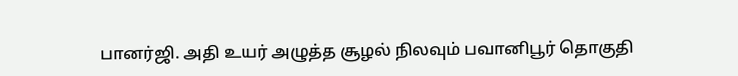பானர்ஜி. அதி உயர் அழுத்த சூழல் நிலவும் பவானிபூர் தொகுதி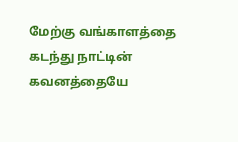மேற்கு வங்காளத்தை கடந்து நாட்டின் கவனத்தையே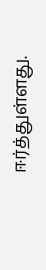ஈர்த்துள்ளது.